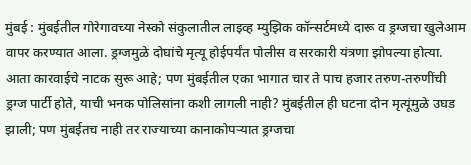मुंबई : मुंबईतील गोरेगावच्या नेस्को संकुलातील लाइव्ह म्युझिक कॉन्सर्टमध्ये दारू व ड्रग्जचा खुलेआम वापर करण्यात आला. ड्रग्जमुळे दोघांचे मृत्यू होईपर्यंत पोलीस व सरकारी यंत्रणा झोपल्या होत्या. आता कारवाईचे नाटक सुरू आहे; पण मुंबईतील एका भागात चार ते पाच हजार तरुण-तरुणींची ड्रग्ज पार्टी होते, याची भनक पोलिसांना कशी लागली नाही? मुंबईतील ही घटना दोन मृत्यूंमुळे उघड झाली; पण मुंबईतच नाही तर राज्याच्या कानाकोपऱ्यात ड्रग्जचा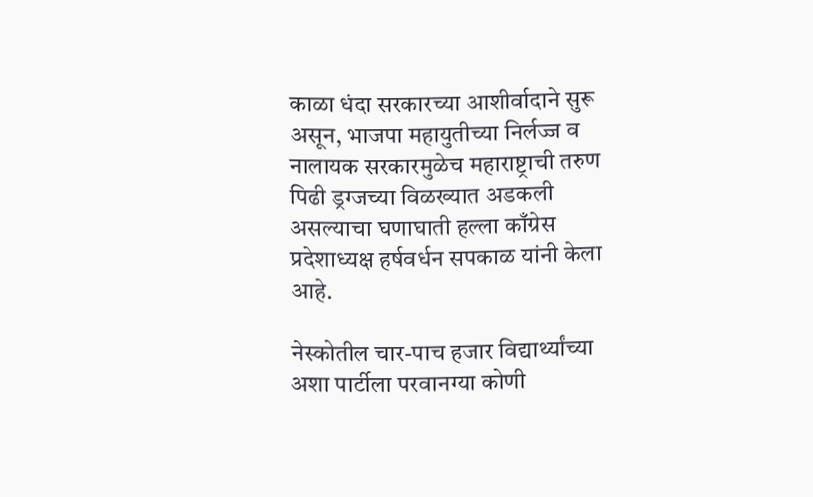काळा धंदा सरकारच्या आशीर्वादाने सुरू असून, भाजपा महायुतीच्या निर्लज्ज व नालायक सरकारमुळेच महाराष्ट्राची तरुण पिढी ड्रग्जच्या विळख्यात अडकली असल्याचा घणाघाती हल्ला काँग्रेस प्रदेशाध्यक्ष हर्षवर्धन सपकाळ यांनी केला आहे.

नेस्कोतील चार-पाच हजार विद्यार्थ्यांच्या अशा पार्टीला परवानग्या कोणी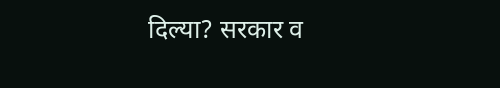दिल्या? सरकार व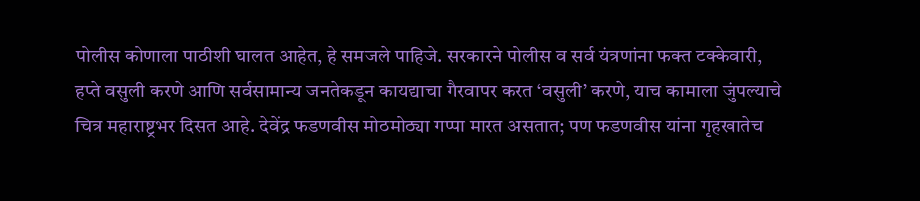पोलीस कोणाला पाठीशी घालत आहेत, हे समजले पाहिजे. सरकारने पोलीस व सर्व यंत्रणांना फक्त टक्केवारी, हप्ते वसुली करणे आणि सर्वसामान्य जनतेकडून कायद्याचा गैरवापर करत ‘वसुली’ करणे, याच कामाला जुंपल्याचे चित्र महाराष्ट्रभर दिसत आहे. देवेंद्र फडणवीस मोठमोठ्या गप्पा मारत असतात; पण फडणवीस यांना गृहखातेच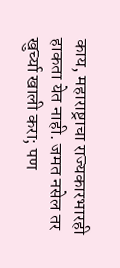काय, महाराष्ट्राचा राज्यकारभारही हाकता येत नाही. जमत नसेल तर खुर्च्या खाली करा; पण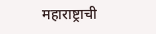महाराष्ट्राची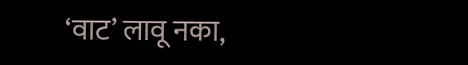‘वाट’ लावू नका,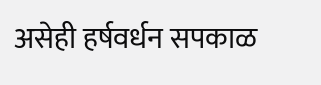असेही हर्षवर्धन सपकाळ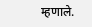म्हणाले.